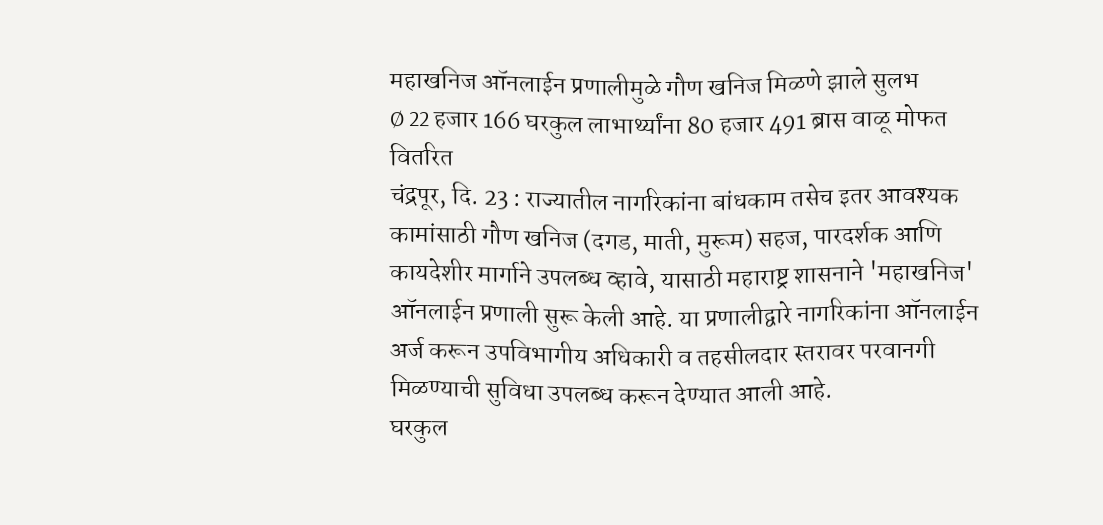महाखनिज ऑनलाईन प्रणालीमुळे गौण खनिज मिळणे झाले सुलभ
Ø 22 हजार 166 घरकुल लाभार्थ्यांना 80 हजार 491 ब्रास वाळू मोफत वितरित
चंद्रपूर, दि. 23 : राज्यातील नागरिकांना बांधकाम तसेच इतर आवश्यक कामांसाठी गौण खनिज (दगड, माती, मुरूम) सहज, पारदर्शक आणि कायदेशीर मार्गाने उपलब्ध व्हावे, यासाठी महाराष्ट्र शासनाने 'महाखनिज' ऑनलाईन प्रणाली सुरू केली आहे. या प्रणालीद्वारे नागरिकांना ऑनलाईन अर्ज करून उपविभागीय अधिकारी व तहसीलदार स्तरावर परवानगी मिळण्याची सुविधा उपलब्ध करून देण्यात आली आहे.
घरकुल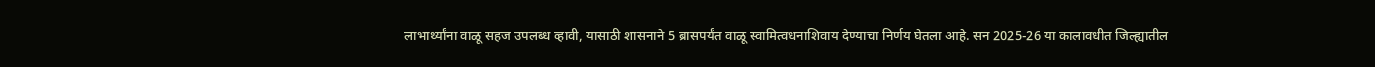लाभार्थ्यांना वाळू सहज उपलब्ध व्हावी, यासाठी शासनाने 5 ब्रासपर्यंत वाळू स्वामित्वधनाशिवाय देण्याचा निर्णय घेतला आहे. सन 2025-26 या कालावधीत जिल्ह्यातील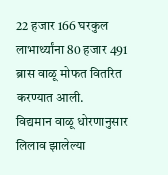22 हजार 166 घरकुल लाभार्थ्यांना 80 हजार 491 ब्रास वाळू मोफत वितरित करण्यात आली.
विद्यमान वाळू धोरणानुसार लिलाव झालेल्या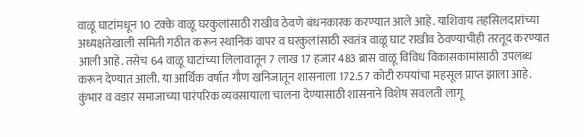वाळू घाटांमधून 10 टक्के वाळू घरकुलांसाठी राखीव ठेवणे बंधनकारक करण्यात आले आहे. याशिवाय तहसिलदारांच्या अध्यक्षतेखाली समिती गठीत करून स्थानिक वापर व घरकुलांसाठी स्वतंत्र वाळू घाट राखीव ठेवण्याचीही तरतूद करण्यात आली आहे. तसेच 64 वाळू घाटांच्या लिलावातून 7 लाख 17 हजार 483 ब्रास वाळू विविध विकासकामांसाठी उपलब्ध करून देण्यात आली. या आर्थिक वर्षात गौण खनिजातून शासनाला 172.57 कोटी रुपयांचा महसूल प्राप्त झाला आहे.
कुंभार व वडार समाजाच्या पारंपरिक व्यवसायाला चालना देण्यासाठी शासनाने विशेष सवलती लागू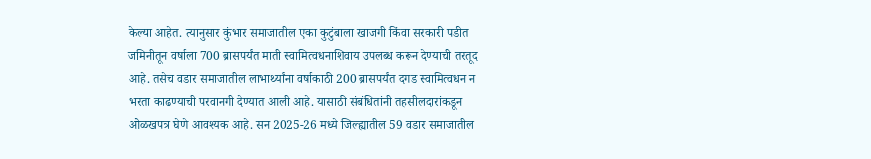केल्या आहेत. त्यानुसार कुंभार समाजातील एका कुटुंबाला खाजगी किंवा सरकारी पडीत जमिनीतून वर्षाला 700 ब्रासपर्यंत माती स्वामित्वधनाशिवाय उपलब्ध करून देण्याची तरतूद आहे. तसेच वडार समाजातील लाभार्थ्यांना वर्षाकाठी 200 ब्रासपर्यंत दगड स्वामित्वधन न भरता काढण्याची परवानगी देण्यात आली आहे. यासाठी संबंधितांनी तहसीलदारांकडून ओळखपत्र घेणे आवश्यक आहे. सन 2025-26 मध्ये जिल्ह्यातील 59 वडार समाजातील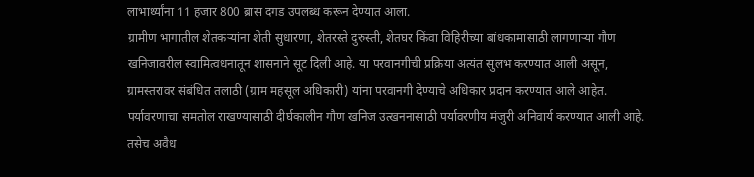लाभार्थ्यांना 11 हजार 800 ब्रास दगड उपलब्ध करून देण्यात आला.
ग्रामीण भागातील शेतकऱ्यांना शेती सुधारणा, शेतरस्ते दुरुस्ती, शेतघर किंवा विहिरीच्या बांधकामासाठी लागणाऱ्या गौण खनिजावरील स्वामित्वधनातून शासनाने सूट दिली आहे. या परवानगीची प्रक्रिया अत्यंत सुलभ करण्यात आली असून, ग्रामस्तरावर संबंधित तलाठी (ग्राम महसूल अधिकारी) यांना परवानगी देण्याचे अधिकार प्रदान करण्यात आले आहेत.
पर्यावरणाचा समतोल राखण्यासाठी दीर्घकालीन गौण खनिज उत्खननासाठी पर्यावरणीय मंजुरी अनिवार्य करण्यात आली आहे. तसेच अवैध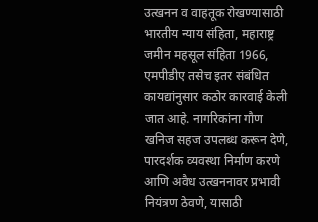उत्खनन व वाहतूक रोखण्यासाठी भारतीय न्याय संहिता, महाराष्ट्र जमीन महसूल संहिता 1966, एमपीडीए तसेच इतर संबंधित कायद्यांनुसार कठोर कारवाई केली जात आहे. नागरिकांना गौण खनिज सहज उपलब्ध करून देणे, पारदर्शक व्यवस्था निर्माण करणे आणि अवैध उत्खननावर प्रभावी नियंत्रण ठेवणे, यासाठी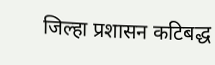जिल्हा प्रशासन कटिबद्ध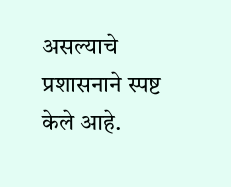असल्याचे प्रशासनाने स्पष्ट केले आहे.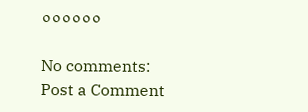००००००

No comments:
Post a Comment